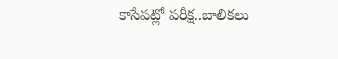కాసేపట్లో పరీక్ష..బాలికలు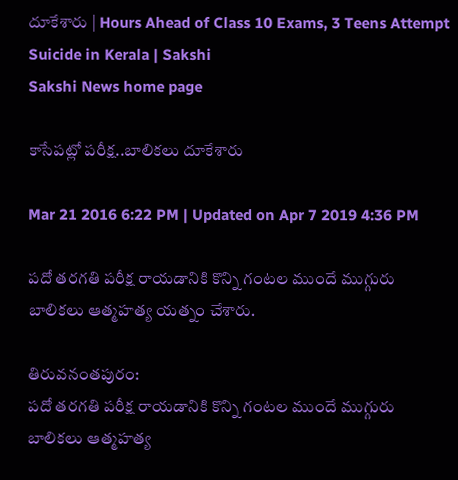దూకేశారు | Hours Ahead of Class 10 Exams, 3 Teens Attempt Suicide in Kerala | Sakshi
Sakshi News home page

కాసేపట్లో పరీక్ష..బాలికలు దూకేశారు

Mar 21 2016 6:22 PM | Updated on Apr 7 2019 4:36 PM

పదో తరగతి పరీక్ష రాయడానికి కొన్ని గంటల ముందే ముగ్గురు బాలికలు ఆత్మహత్య యత్నం చేశారు.

తిరువనంతపురం:
పదో తరగతి పరీక్ష రాయడానికి కొన్ని గంటల ముందే ముగ్గురు బాలికలు ఆత్మహత్య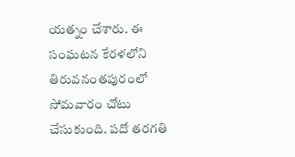యత్నం చేశారు. ఈ సంఘటన కేరళలోని తిరువనంతపురంలో సోమవారం చోటు చేసుకుంది. పదో తరగతి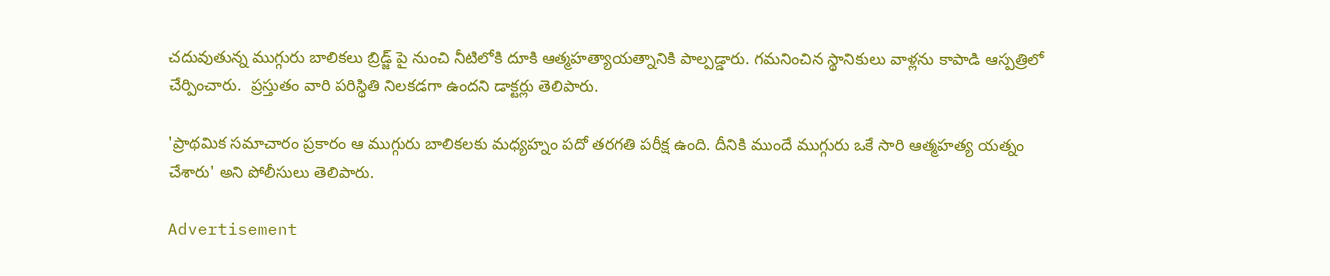చదువుతున్న ముగ్గురు బాలికలు బ్రిడ్జ్ పై నుంచి నీటిలోకి దూకి ఆత్మహత్యాయత్నానికి పాల్పడ్డారు. గమనించిన స్థానికులు వాళ్లను కాపాడి ఆస్పత్రిలో చేర్పించారు.  ప్రస్తుతం వారి పరిస్థితి నిలకడగా ఉందని డాక్టర్లు తెలిపారు.

'ప్రాథమిక సమాచారం ప్రకారం ఆ ముగ్గురు బాలికలకు మధ్యహ్నం పదో తరగతి పరీక్ష ఉంది. దీనికి ముందే ముగ్గురు ఒకే సారి ఆత్మహత్య యత్నం చేశారు' అని పోలీసులు తెలిపారు.

Advertisement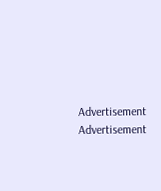Advertisement
Advertisement